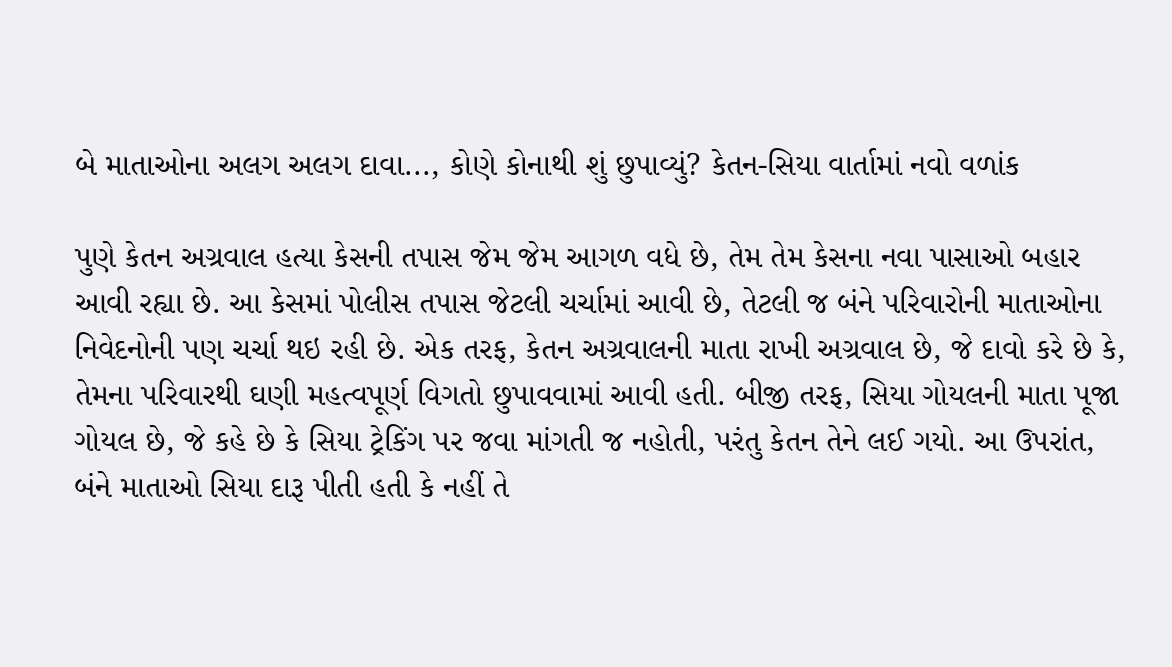બે માતાઓના અલગ અલગ દાવા..., કોણે કોનાથી શું છુપાવ્યું? કેતન-સિયા વાર્તામાં નવો વળાંક

પુણે કેતન અગ્રવાલ હત્યા કેસની તપાસ જેમ જેમ આગળ વધે છે, તેમ તેમ કેસના નવા પાસાઓ બહાર આવી રહ્યા છે. આ કેસમાં પોલીસ તપાસ જેટલી ચર્ચામાં આવી છે, તેટલી જ બંને પરિવારોની માતાઓના નિવેદનોની પણ ચર્ચા થઇ રહી છે. એક તરફ, કેતન અગ્રવાલની માતા રાખી અગ્રવાલ છે, જે દાવો કરે છે કે, તેમના પરિવારથી ઘણી મહત્વપૂર્ણ વિગતો છુપાવવામાં આવી હતી. બીજી તરફ, સિયા ગોયલની માતા પૂજા ગોયલ છે, જે કહે છે કે સિયા ટ્રેકિંગ પર જવા માંગતી જ નહોતી, પરંતુ કેતન તેને લઈ ગયો. આ ઉપરાંત, બંને માતાઓ સિયા દારૂ પીતી હતી કે નહીં તે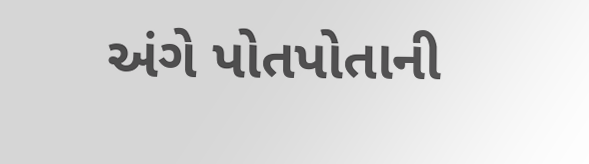અંગે પોતપોતાની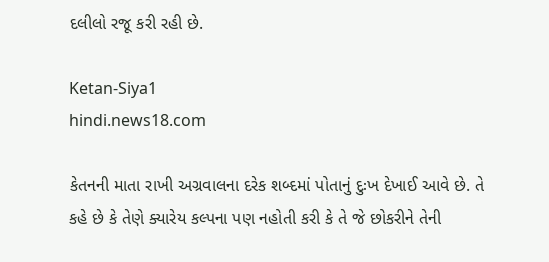દલીલો રજૂ કરી રહી છે.

Ketan-Siya1
hindi.news18.com

કેતનની માતા રાખી અગ્રવાલના દરેક શબ્દમાં પોતાનું દુઃખ દેખાઈ આવે છે. તે કહે છે કે તેણે ક્યારેય કલ્પના પણ નહોતી કરી કે તે જે છોકરીને તેની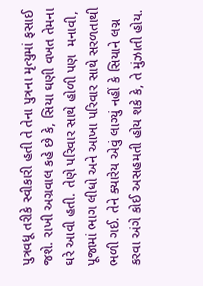પુત્રવધૂ તરીકે સ્વીકારી હતી તે તેના પુત્રના મૃત્યુમાં ફસાઈ જશે. રાખી અગ્રવાલ કહે છે કે, સિયા ઘણી વખત તેમના ઘરે આવી હતી. તેણે પરિવાર સાથે હોળી પણ  મનાવી, પૂજામાં ભાગ લીધો અને આખા પરિવાર સાથે સરળતાથી ભળી ગઈ. તેને ક્યારેય એવું લાગ્યું નહીં કે સિયાને લગ્ન કરવા અંગે કોઈ અસહમતી હોય શકે કે, તે મુંઝાતી હોય.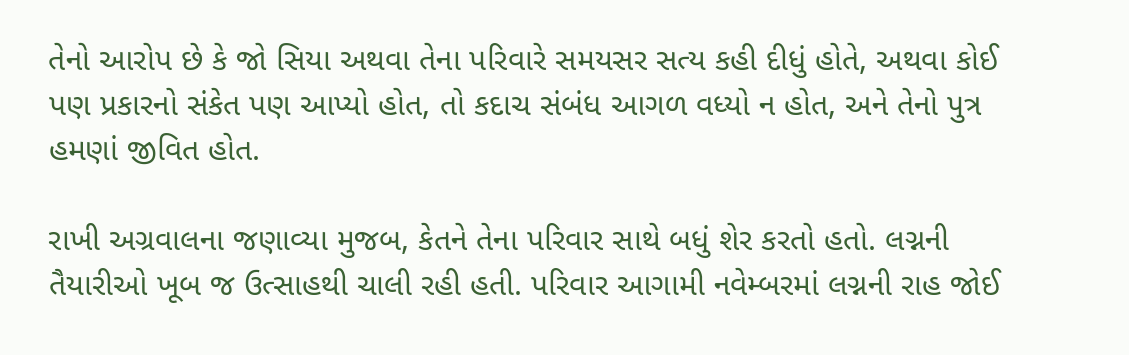તેનો આરોપ છે કે જો સિયા અથવા તેના પરિવારે સમયસર સત્ય કહી દીધું હોતે, અથવા કોઈ પણ પ્રકારનો સંકેત પણ આપ્યો હોત, તો કદાચ સંબંધ આગળ વધ્યો ન હોત, અને તેનો પુત્ર હમણાં જીવિત હોત.

રાખી અગ્રવાલના જણાવ્યા મુજબ, કેતને તેના પરિવાર સાથે બધું શેર કરતો હતો. લગ્નની તૈયારીઓ ખૂબ જ ઉત્સાહથી ચાલી રહી હતી. પરિવાર આગામી નવેમ્બરમાં લગ્નની રાહ જોઈ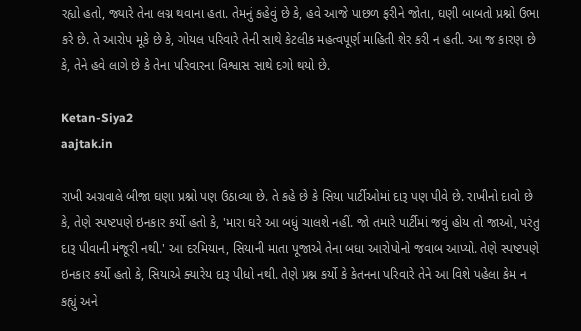રહ્યો હતો, જ્યારે તેના લગ્ન થવાના હતા. તેમનું કહેવું છે કે, હવે આજે પાછળ ફરીને જોતા, ઘણી બાબતો પ્રશ્નો ઉભા કરે છે. તે આરોપ મૂકે છે કે, ગોયલ પરિવારે તેની સાથે કેટલીક મહત્વપૂર્ણ માહિતી શેર કરી ન હતી. આ જ કારણ છે કે, તેને હવે લાગે છે કે તેના પરિવારના વિશ્વાસ સાથે દગો થયો છે.

Ketan-Siya2
aajtak.in

રાખી અગ્રવાલે બીજા ઘણા પ્રશ્નો પણ ઉઠાવ્યા છે. તે કહે છે કે સિયા પાર્ટીઓમાં દારૂ પણ પીવે છે. રાખીનો દાવો છે કે, તેણે સ્પષ્ટપણે ઇનકાર કર્યો હતો કે, 'મારા ઘરે આ બધું ચાલશે નહીં. જો તમારે પાર્ટીમાં જવું હોય તો જાઓ, પરંતુ દારૂ પીવાની મંજૂરી નથી.' આ દરમિયાન, સિયાની માતા પૂજાએ તેના બધા આરોપોનો જવાબ આપ્યો. તેણે સ્પષ્ટપણે ઇનકાર કર્યો હતો કે, સિયાએ ક્યારેય દારૂ પીધો નથી. તેણે પ્રશ્ન કર્યો કે કેતનના પરિવારે તેને આ વિશે પહેલા કેમ ન કહ્યું અને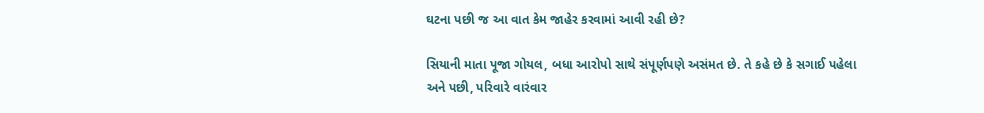ઘટના પછી જ આ વાત કેમ જાહેર કરવામાં આવી રહી છે?

સિયાની માતા પૂજા ગોયલ, બધા આરોપો સાથે સંપૂર્ણપણે અસંમત છે. તે કહે છે કે સગાઈ પહેલા અને પછી, પરિવારે વારંવાર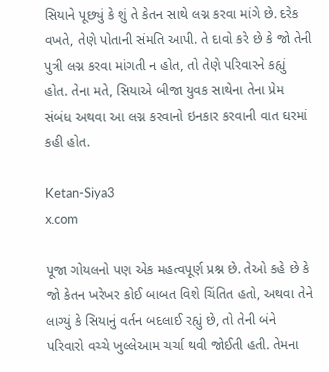સિયાને પૂછ્યું કે શું તે કેતન સાથે લગ્ન કરવા માંગે છે. દરેક વખતે, તેણે પોતાની સંમતિ આપી. તે દાવો કરે છે કે જો તેની પુત્રી લગ્ન કરવા માંગતી ન હોત, તો તેણે પરિવારને કહ્યું હોત. તેના મતે, સિયાએ બીજા યુવક સાથેના તેના પ્રેમ સંબંધ અથવા આ લગ્ન કરવાનો ઇનકાર કરવાની વાત ઘરમાં કહી હોત.

Ketan-Siya3
x.com

પૂજા ગોયલનો પણ એક મહત્વપૂર્ણ પ્રશ્ન છે. તેઓ કહે છે કે જો કેતન ખરેખર કોઈ બાબત વિશે ચિંતિત હતો, અથવા તેને લાગ્યું કે સિયાનું વર્તન બદલાઈ રહ્યું છે, તો તેની બંને પરિવારો વચ્ચે ખુલ્લેઆમ ચર્ચા થવી જોઈતી હતી. તેમના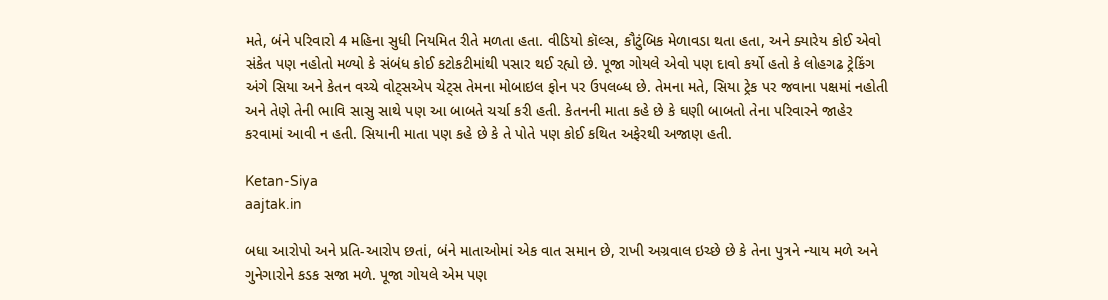મતે, બંને પરિવારો 4 મહિના સુધી નિયમિત રીતે મળતા હતા. વીડિયો કૉલ્સ, કૌટુંબિક મેળાવડા થતા હતા, અને ક્યારેય કોઈ એવો સંકેત પણ નહોતો મળ્યો કે સંબંધ કોઈ કટોકટીમાંથી પસાર થઈ રહ્યો છે. પૂજા ગોયલે એવો પણ દાવો કર્યો હતો કે લોહગઢ ટ્રેકિંગ અંગે સિયા અને કેતન વચ્ચે વોટ્સએપ ચેટ્સ તેમના મોબાઇલ ફોન પર ઉપલબ્ધ છે. તેમના મતે, સિયા ટ્રેક પર જવાના પક્ષમાં નહોતી અને તેણે તેની ભાવિ સાસુ સાથે પણ આ બાબતે ચર્ચા કરી હતી. કેતનની માતા કહે છે કે ઘણી બાબતો તેના પરિવારને જાહેર કરવામાં આવી ન હતી. સિયાની માતા પણ કહે છે કે તે પોતે પણ કોઈ કથિત અફેરથી અજાણ હતી.

Ketan-Siya
aajtak.in

બધા આરોપો અને પ્રતિ-આરોપ છતાં, બંને માતાઓમાં એક વાત સમાન છે, રાખી અગ્રવાલ ઇચ્છે છે કે તેના પુત્રને ન્યાય મળે અને ગુનેગારોને કડક સજા મળે. પૂજા ગોયલે એમ પણ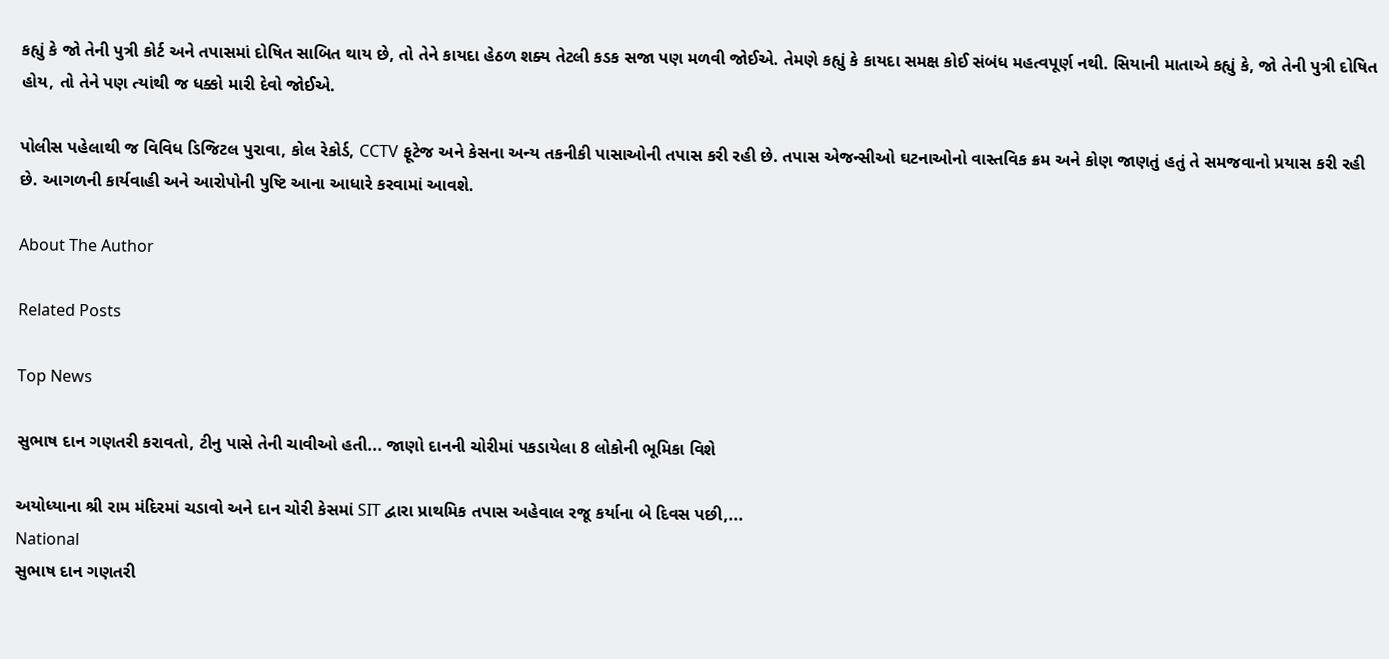કહ્યું કે જો તેની પુત્રી કોર્ટ અને તપાસમાં દોષિત સાબિત થાય છે, તો તેને કાયદા હેઠળ શક્ય તેટલી કડક સજા પણ મળવી જોઈએ. તેમણે કહ્યું કે કાયદા સમક્ષ કોઈ સંબંધ મહત્વપૂર્ણ નથી. સિયાની માતાએ કહ્યું કે, જો તેની પુત્રી દોષિત હોય, તો તેને પણ ત્યાંથી જ ધક્કો મારી દેવો જોઈએ.

પોલીસ પહેલાથી જ વિવિધ ડિજિટલ પુરાવા, કોલ રેકોર્ડ, CCTV ફૂટેજ અને કેસના અન્ય તકનીકી પાસાઓની તપાસ કરી રહી છે. તપાસ એજન્સીઓ ઘટનાઓનો વાસ્તવિક ક્રમ અને કોણ જાણતું હતું તે સમજવાનો પ્રયાસ કરી રહી છે. આગળની કાર્યવાહી અને આરોપોની પુષ્ટિ આના આધારે કરવામાં આવશે.

About The Author

Related Posts

Top News

સુભાષ દાન ગણતરી કરાવતો, ટીનુ પાસે તેની ચાવીઓ હતી... જાણો દાનની ચોરીમાં પકડાયેલા 8 લોકોની ભૂમિકા વિશે

અયોધ્યાના શ્રી રામ મંદિરમાં ચડાવો અને દાન ચોરી કેસમાં SIT દ્વારા પ્રાથમિક તપાસ અહેવાલ રજૂ કર્યાના બે દિવસ પછી,...
National
સુભાષ દાન ગણતરી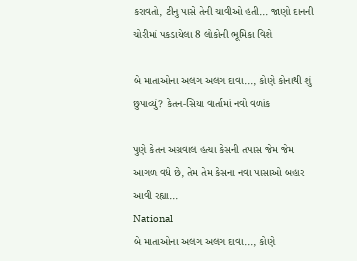કરાવતો, ટીનુ પાસે તેની ચાવીઓ હતી... જાણો દાનની ચોરીમાં પકડાયેલા 8 લોકોની ભૂમિકા વિશે

બે માતાઓના અલગ અલગ દાવા..., કોણે કોનાથી શું છુપાવ્યું? કેતન-સિયા વાર્તામાં નવો વળાંક

પુણે કેતન અગ્રવાલ હત્યા કેસની તપાસ જેમ જેમ આગળ વધે છે, તેમ તેમ કેસના નવા પાસાઓ બહાર આવી રહ્યા...
National
બે માતાઓના અલગ અલગ દાવા..., કોણે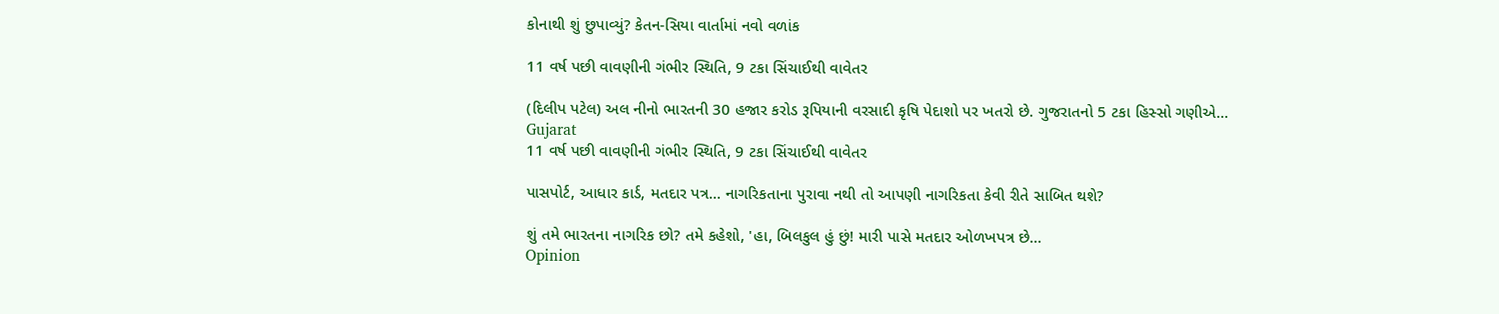કોનાથી શું છુપાવ્યું? કેતન-સિયા વાર્તામાં નવો વળાંક

11 વર્ષ પછી વાવણીની ગંભીર સ્થિતિ, 9 ટકા સિંચાઈથી વાવેતર

(દિલીપ પટેલ) અલ નીનો ભારતની 30 હજાર કરોડ રૂપિયાની વરસાદી કૃષિ પેદાશો પર ખતરો છે. ગુજરાતનો 5 ટકા હિસ્સો ગણીએ...
Gujarat
11 વર્ષ પછી વાવણીની ગંભીર સ્થિતિ, 9 ટકા સિંચાઈથી વાવેતર

પાસપોર્ટ, આધાર કાર્ડ, મતદાર પત્ર... નાગરિકતાના પુરાવા નથી તો આપણી નાગરિકતા કેવી રીતે સાબિત થશે?

શું તમે ભારતના નાગરિક છો? તમે કહેશો, 'હા, બિલકુલ હું છું! મારી પાસે મતદાર ઓળખપત્ર છે...
Opinion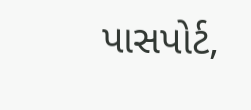પાસપોર્ટ,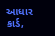આધાર કાર્ડ,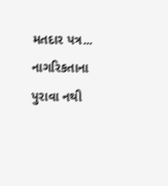મતદાર પત્ર... નાગરિકતાના પુરાવા નથી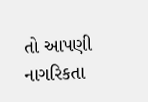તો આપણી નાગરિકતા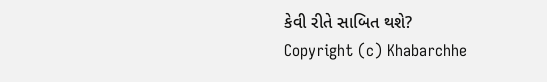કેવી રીતે સાબિત થશે?
Copyright (c) Khabarchhe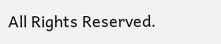All Rights Reserved.